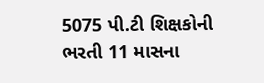5075 પી.ટી શિક્ષકોની ભરતી 11 માસના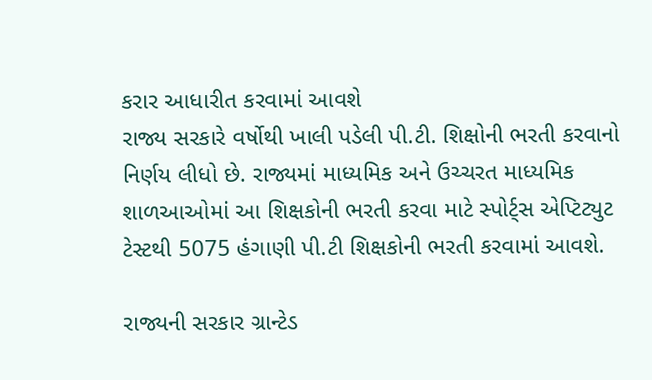કરાર આધારીત કરવામાં આવશે
રાજ્ય સરકારે વર્ષોથી ખાલી પડેલી પી.ટી. શિક્ષોની ભરતી કરવાનો નિર્ણય લીધો છે. રાજ્યમાં માધ્યમિક અને ઉચ્ચરત માધ્યમિક શાળઆઓમાં આ શિક્ષકોની ભરતી કરવા માટે સ્પોર્ટ્સ એપ્ટિટ્યુટ ટેસ્ટથી 5075 હંગાણી પી.ટી શિક્ષકોની ભરતી કરવામાં આવશે.

રાજ્યની સરકાર ગ્રાન્ટેડ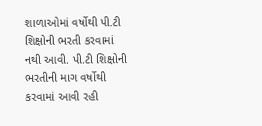શાળાઓમાં વર્ષોથી પી.ટી શિક્ષોની ભરતી કરવામાં નથી આવી. પી.ટી શિક્ષોની ભરતીની માગ વર્ષોથી કરવામાં આવી રહી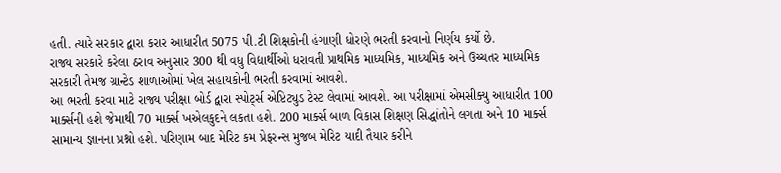હતી. ત્યારે સરકાર દ્વારા કરાર આધારીત 5075 પી.ટી શિક્ષકોની હંગાણી ધોરણે ભરતી કરવાનો નિર્ણય કર્યો છે.
રાજ્ય સરકારે કરેલા ઠરાવ અનુસાર 300 થી વધુ વિદ્યાર્થીઓ ધરાવતી પ્રાથમિક માધ્યમિક, માધ્યમિક અને ઉચ્ચતર માધ્યમિક સરકારી તેમજ ગ્રાન્ટેડ શાળાઓમાં ખેલ સહાયકોની ભરતી કરવામાં આવશે.
આ ભરતી કરવા માટે રાજ્ય પરીક્ષા બોર્ડ દ્વારા સ્પોર્ટ્સ એપ્ટિટ્યુડ ટેસ્ટ લેવામાં આવશે. આ પરીક્ષામાં એમસીક્યુ આધારીત 100 માર્ક્સની હશે જેમાથી 70 માર્ક્સ ખએલકુદને લકતા હશે. 200 માર્ક્સ બાળ વિકાસ શિક્ષણ સિદ્ધાંતોને લગતા અને 10 માર્ક્સ સામાન્ય જ્ઞાનના પ્રશ્નો હશે. પરિણામ બાદ મેરિટ કમ પ્રેફરન્સ મુજબ મેરિટ યાદી તૈયાર કરીને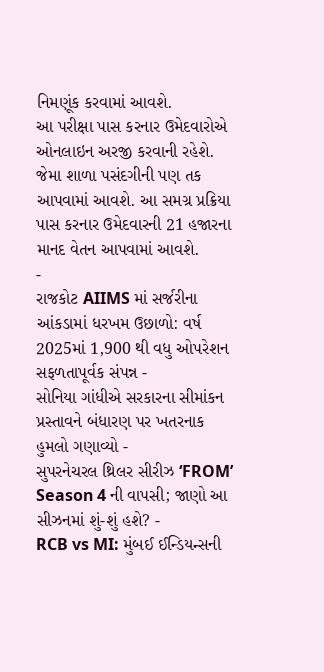નિમણૂંક કરવામાં આવશે.
આ પરીક્ષા પાસ કરનાર ઉમેદવારોએ ઓનલાઇન અરજી કરવાની રહેશે. જેમા શાળા પસંદગીની પણ તક આપવામાં આવશે. આ સમગ્ર પ્રક્રિયા પાસ કરનાર ઉમેદવારની 21 હજારના માનદ વેતન આપવામાં આવશે.
-
રાજકોટ AIIMS માં સર્જરીના આંકડામાં ધરખમ ઉછાળો: વર્ષ 2025માં 1,900 થી વધુ ઓપરેશન સફળતાપૂર્વક સંપન્ન -
સોનિયા ગાંધીએ સરકારના સીમાંકન પ્રસ્તાવને બંધારણ પર ખતરનાક હુમલો ગણાવ્યો -
સુપરનેચરલ થ્રિલર સીરીઝ ‘FROM’ Season 4 ની વાપસી; જાણો આ સીઝનમાં શું-શું હશે? -
RCB vs MI: મુંબઈ ઈન્ડિયન્સની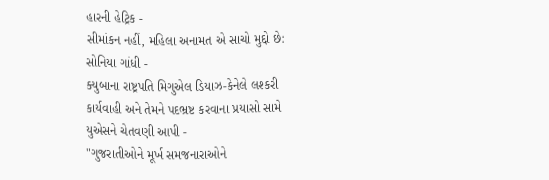હારની હેટ્રિક -
સીમાંકન નહીં, મહિલા અનામત એ સાચો મુદ્દો છે: સોનિયા ગાંધી -
ક્યુબાના રાષ્ટ્રપતિ મિગુએલ ડિયાઝ-કેનેલે લશ્કરી કાર્યવાહી અને તેમને પદભ્રષ્ટ કરવાના પ્રયાસો સામે યુએસને ચેતવણી આપી -
"ગુજરાતીઓને મૂર્ખ સમજનારાઓને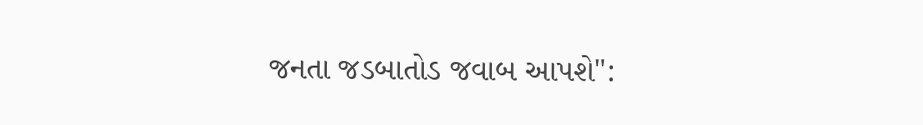જનતા જડબાતોડ જવાબ આપશે":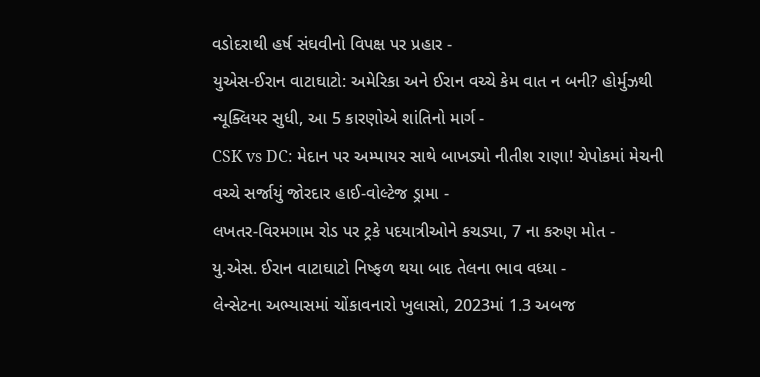વડોદરાથી હર્ષ સંઘવીનો વિપક્ષ પર પ્રહાર -
યુએસ-ઈરાન વાટાઘાટો: અમેરિકા અને ઈરાન વચ્ચે કેમ વાત ન બની? હોર્મુઝથી ન્યૂક્લિયર સુધી, આ 5 કારણોએ શાંતિનો માર્ગ -
CSK vs DC: મેદાન પર અમ્પાયર સાથે બાખડ્યો નીતીશ રાણા! ચેપોકમાં મેચની વચ્ચે સર્જાયું જોરદાર હાઈ-વોલ્ટેજ ડ્રામા -
લખતર-વિરમગામ રોડ પર ટ્રકે પદયાત્રીઓને કચડ્યા, 7 ના કરુણ મોત -
યુ.એસ. ઈરાન વાટાઘાટો નિષ્ફળ થયા બાદ તેલના ભાવ વધ્યા -
લેન્સેટના અભ્યાસમાં ચોંકાવનારો ખુલાસો, 2023માં 1.3 અબજ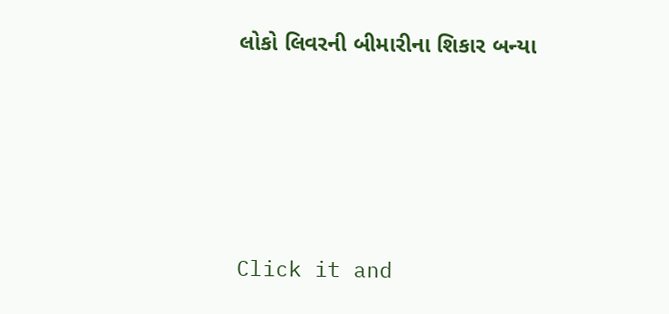લોકો લિવરની બીમારીના શિકાર બન્યા





Click it and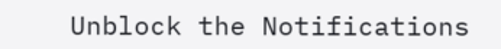Unblock the Notifications